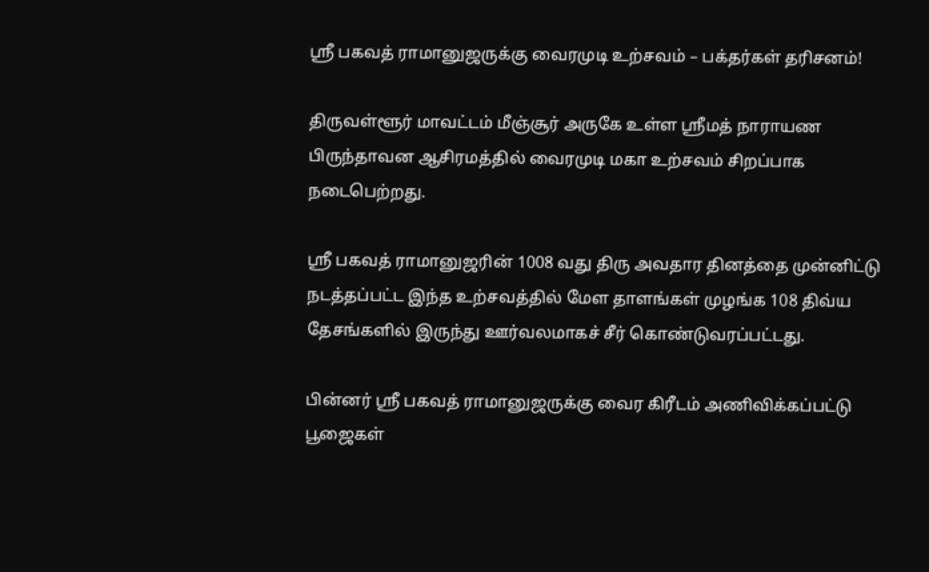ஸ்ரீ பகவத் ராமானுஜருக்கு வைரமுடி உற்சவம் – பக்தர்கள் தரிசனம்!

திருவள்ளூர் மாவட்டம் மீஞ்சூர் அருகே உள்ள ஸ்ரீமத் நாராயண பிருந்தாவன ஆசிரமத்தில் வைரமுடி மகா உற்சவம் சிறப்பாக நடைபெற்றது.

ஸ்ரீ பகவத் ராமானுஜரின் 1008 வது திரு அவதார தினத்தை முன்னிட்டு நடத்தப்பட்ட இந்த உற்சவத்தில் மேள தாளங்கள் முழங்க 108 திவ்ய தேசங்களில் இருந்து ஊர்வலமாகச் சீர் கொண்டுவரப்பட்டது.

பின்னர் ஸ்ரீ பகவத் ராமானுஜருக்கு வைர கிரீடம் அணிவிக்கப்பட்டு பூஜைகள்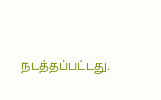நடத்தப்பட்டது.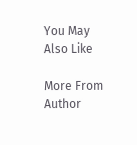You May Also Like

More From Author